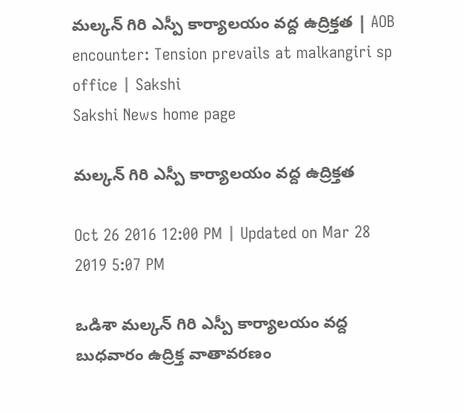మల్కన్ గిరి ఎస్పీ కార్యాలయం వద్ద ఉద్రిక్తత | AOB encounter: Tension prevails at malkangiri sp office | Sakshi
Sakshi News home page

మల్కన్ గిరి ఎస్పీ కార్యాలయం వద్ద ఉద్రిక్తత

Oct 26 2016 12:00 PM | Updated on Mar 28 2019 5:07 PM

ఒడిశా మల్కన్ గిరి ఎస్పీ కార్యాలయం వద్ద బుధవారం ఉద్రిక్త వాతావరణం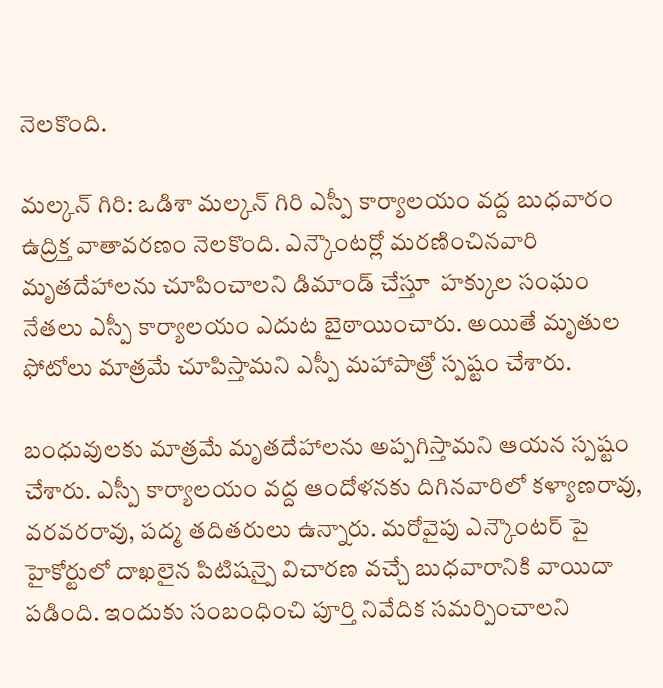నెలకొంది.

మల్కన్ గిరి: ఒడిశా మల్కన్ గిరి ఎస్పీ కార్యాలయం వద్ద బుధవారం ఉద్రిక్త వాతావరణం నెలకొంది. ఎన్కౌంటర్లో మరణించినవారి మృతదేహాలను చూపించాలని డిమాండ్ చేస్తూ  హక్కుల సంఘం నేతలు ఎస్పీ కార్యాలయం ఎదుట బైఠాయించారు. అయితే మృతుల ఫోటోలు మాత్రమే చూపిస్తామని ఎస్పీ మహాపాత్రో స్పష్టం చేశారు.

బంధువులకు మాత్రమే మృతదేహాలను అప్పగిస్తామని ఆయన స్పష్టం చేశారు. ఎస్పీ కార్యాలయం వద్ద ఆందోళనకు దిగినవారిలో కళ్యాణరావు, వరవరరావు, పద్మ తదితరులు ఉన్నారు. మరోవైపు ఎన్కౌంటర్ పై హైకోర్టులో దాఖలైన పిటిషన్పై విచారణ వచ్చే బుధవారానికి వాయిదా పడింది. ఇందుకు సంబంధించి పూర్తి నివేదిక సమర్పించాలని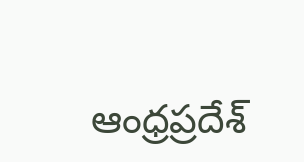ఆంధ్రప్రదేశ్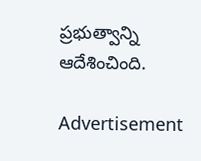ప్రభుత్వాన్ని ఆదేశించింది.

Advertisement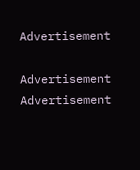Advertisement

Advertisement
Advertisement